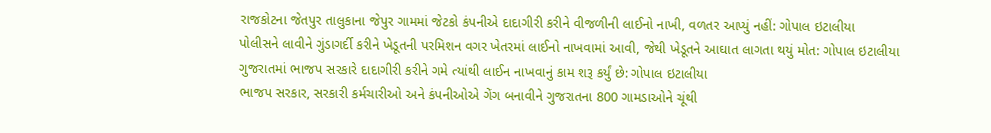રાજકોટના જેતપુર તાલુકાના જેપુર ગામમાં જેટકો કંપનીએ દાદાગીરી કરીને વીજળીની લાઈનો નાખી, વળતર આપ્યું નહીં: ગોપાલ ઇટાલીયા
પોલીસને લાવીને ગુંડાગર્દી કરીને ખેડૂતની પરમિશન વગર ખેતરમાં લાઈનો નાખવામાં આવી, જેથી ખેડૂતને આઘાત લાગતા થયું મોત: ગોપાલ ઇટાલીયા
ગુજરાતમાં ભાજપ સરકારે દાદાગીરી કરીને ગમે ત્યાંથી લાઈન નાખવાનું કામ શરૂ કર્યું છે: ગોપાલ ઇટાલીયા
ભાજપ સરકાર, સરકારી કર્મચારીઓ અને કંપનીઓએ ગેંગ બનાવીને ગુજરાતના 800 ગામડાઓને ચૂંથી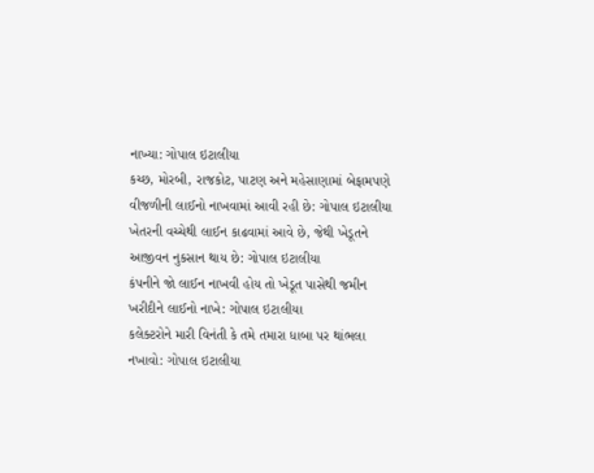નાખ્યા: ગોપાલ ઇટાલીયા
કચ્છ, મોરબી, રાજકોટ, પાટણ અને મહેસાણામાં બેફામપણે વીજળીની લાઈનો નાખવામાં આવી રહી છે: ગોપાલ ઇટાલીયા
ખેતરની વચ્ચેથી લાઈન કાઢવામાં આવે છે, જેથી ખેડૂતને આજીવન નુકસાન થાય છે: ગોપાલ ઇટાલીયા
કંપનીને જો લાઈન નાખવી હોય તો ખેડૂત પાસેથી જમીન ખરીદીને લાઈનો નાખે: ગોપાલ ઇટાલીયા
કલેક્ટરોને મારી વિનંતી કે તમે તમારા ધાબા પર થાંભલા નખાવો: ગોપાલ ઇટાલીયા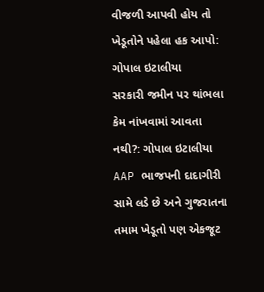વીજળી આપવી હોય તો ખેડૂતોને પહેલા હક આપો: ગોપાલ ઇટાલીયા
સરકારી જમીન પર થાંભલા કેમ નાંખવામાં આવતા નથી?: ગોપાલ ઇટાલીયા
AAP ભાજપની દાદાગીરી સામે લડે છે અને ગુજરાતના તમામ ખેડૂતો પણ એકજૂટ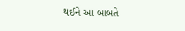થઈને આ બાબતે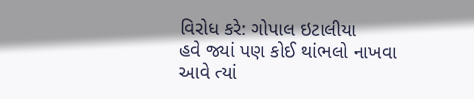વિરોધ કરે: ગોપાલ ઇટાલીયા
હવે જ્યાં પણ કોઈ થાંભલો નાખવા આવે ત્યાં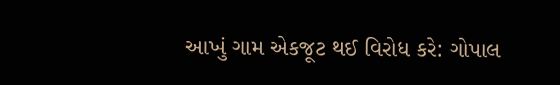આખું ગામ એકજૂટ થઈ વિરોધ કરે: ગોપાલ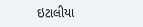ઇટાલીયા